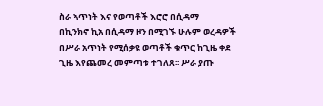ስራ ኣጥነት እና የወጣቶች እሮሮ በሲዳማ
በኪንክኖ ኪአ በሲዳማ ዞን በሚገኙ ሁሉም ወረዳዎች በሥራ አጥነት የሚሰቃዩ ወጣቶች ቁጥር ከጊዜ ቀደ ጊዜ እየጨመረ መምጣቱ ተገለጸ፡፡ ሥራ ያጡ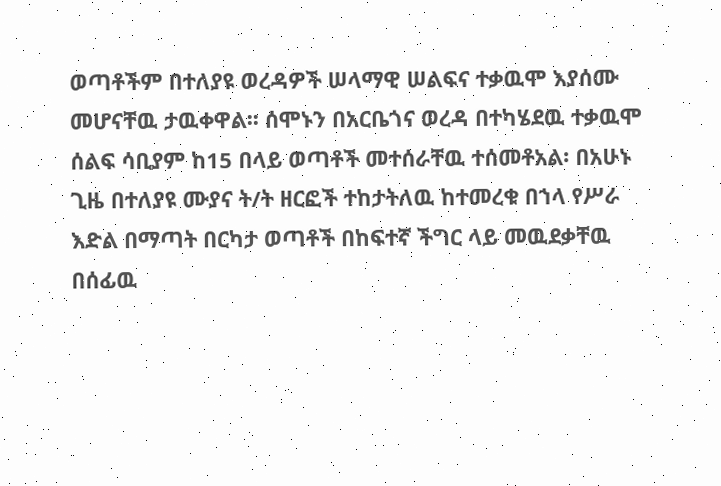ወጣቶችም በተለያዩ ወረዳዎች ሠላማዊ ሠልፍና ተቃዉሞ እያሰሙ መሆናቸዉ ታዉቀዋል፡፡ ሰሞኑን በአርቤጎና ወረዳ በተካሄደዉ ተቃዉሞ ሰልፍ ሳቢያም ከ15 በላይ ወጣቶች መተሰራቸዉ ተሰመቶአል፡ በአሁኑ ጊዜ በተለያዩ ሙያና ት/ት ዘርፎች ተከታትለዉ ከተመረቁ በኀላ የሥራ እድል በማጣት በርካታ ወጣቶች በከፍተኛ ችግር ላይ መዉደቃቸዉ በሰፊዉ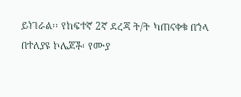ይነገራል፡፡ የከፍተኛ 2ኛ ደረጃ ት/ት ካጠናቀቁ በኀላ በተለያዩ ኮሌጆች፡ የሙያ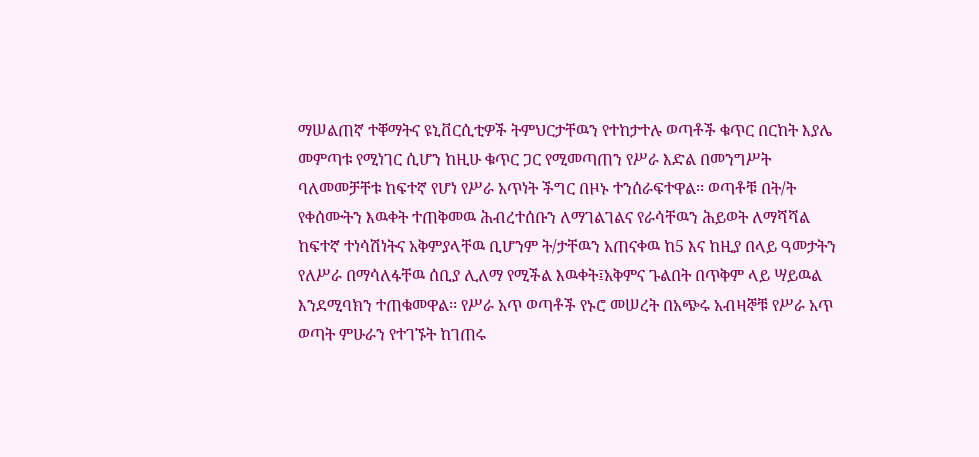ማሠልጠኛ ተቐማትና ዩኒቨርሲቲዎች ትምህርታቸዉን የተከታተሉ ወጣቶች ቁጥር በርከት እያሌ መምጣቱ የሚነገር ሲሆን ከዚሁ ቁጥር ጋር የሚመጣጠን የሥራ እድል በመንግሥት ባለመመቻቸቱ ከፍተኛ የሆነ የሥራ አጥነት ችግር በዞኑ ተንሰራፍተዋል፡፡ ወጣቶቹ በት/ት የቀሰሙትን እዉቀት ተጠቅመዉ ሕብረተሰቡን ለማገልገልና የራሳቸዉን ሕይወት ለማሻሻል ከፍተኛ ተነሳሽነትና አቅምያላቸዉ ቢሆንም ት/ታቸዉን አጠናቀዉ ከ5 እና ከዚያ በላይ ዓመታትን የለሥራ በማሳለፋቸዉ ሰቢያ ሊለማ የሚችል እዉቀት፤አቅምና ጉልበት በጥቅም ላይ ሣይዉል እንደሚባክን ተጠቁመዋል፡፡ የሥራ አጥ ወጣቶች የኑሮ መሠረት በአጭሩ አብዛኞቹ የሥራ አጥ ወጣት ምሁራን የተገኙት ከገጠሩ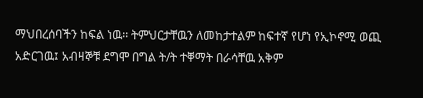ማህበረሰባችን ከፍል ነዉ፡፡ ትምህርታቸዉን ለመከታተልም ከፍተኛ የሆነ የኢኮኖሚ ወጪ አድርገዉ፤ አብዛኞቹ ደግሞ በግል ት/ት ተቐማት በራሳቸዉ አቅም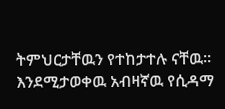ትምህርታቸዉን የተከታተሉ ናቸዉ፡፡ እንደሚታወቀዉ አብዛኛዉ የሲዳማ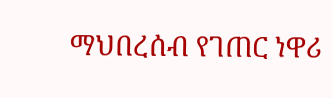ማህበረሰብ የገጠር ነዋሪ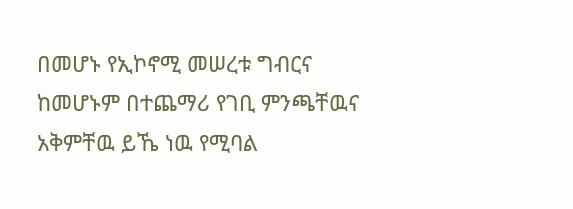በመሆኑ የኢኮኖሚ መሠረቱ ግብርና ከመሆኑም በተጨማሪ የገቢ ምንጫቸዉና አቅምቸዉ ይኼ ነዉ የሚባል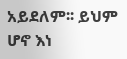አይደለም፡፡ ይህም ሆኖ እነ